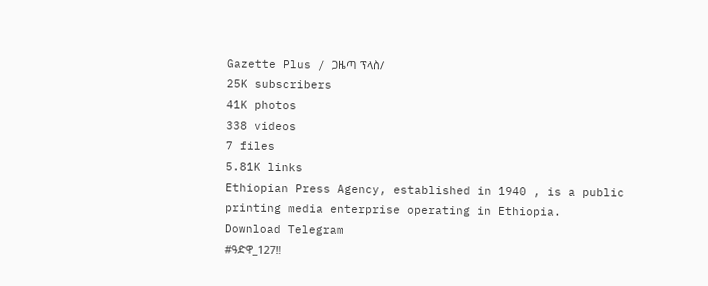Gazette Plus / ጋዜጣ ፕላስ/
25K subscribers
41K photos
338 videos
7 files
5.81K links
Ethiopian Press Agency, established in 1940 , is a public printing media enterprise operating in Ethiopia.
Download Telegram
#ዓድዋ_127‼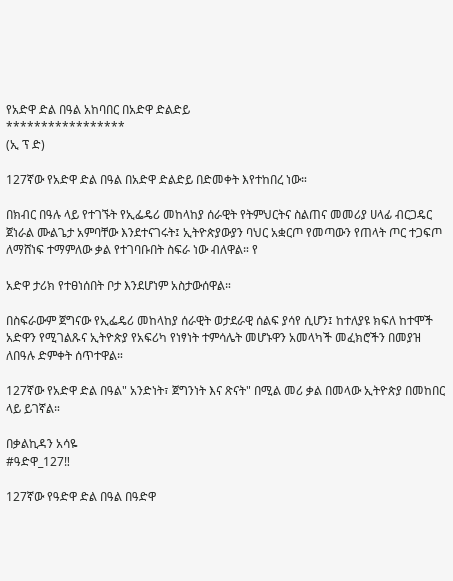የአድዋ ድል በዓል አከባበር በአድዋ ድልድይ
*****************
(ኢ ፕ ድ)

127ኛው የአድዋ ድል በዓል በአድዋ ድልድይ በድመቀት እየተከበረ ነው።

በክብር በዓሉ ላይ የተገኙት የኢፌዴሪ መከላከያ ሰራዊት የትምህርትና ስልጠና መመሪያ ሀላፊ ብርጋዴር ጀነራል ሙልጌታ አምባቸው እንደተናገሩት፤ ኢትዮጵያውያን ባህር አቋርጦ የመጣውን የጠላት ጦር ተጋፍጦ ለማሸነፍ ተማምለው ቃል የተገባቡበት ስፍራ ነው ብለዋል። የ

አድዋ ታሪክ የተፀነሰበት ቦታ እንደሆነም አስታውሰዋል።

በስፍራውም ጀግናው የኢፌዴሪ መከላከያ ሰራዊት ወታደራዊ ሰልፍ ያሳየ ሲሆን፤ ከተለያዩ ክፍለ ከተሞች አድዋን የሚገልጹና ኢትዮጵያ የአፍሪካ የነፃነት ተምሳሌት መሆኑዋን አመላካች መፈክሮችን በመያዝ ለበዓሉ ድምቀት ሰጥተዋል።

127ኛው የአድዋ ድል በዓል" አንድነት፣ ጀግንነት እና ጽናት" በሚል መሪ ቃል በመላው ኢትዮጵያ በመከበር ላይ ይገኛል።

በቃልኪዳን አሳዬ
#ዓድዋ_127‼

127ኛው የዓድዋ ድል በዓል በዓድዋ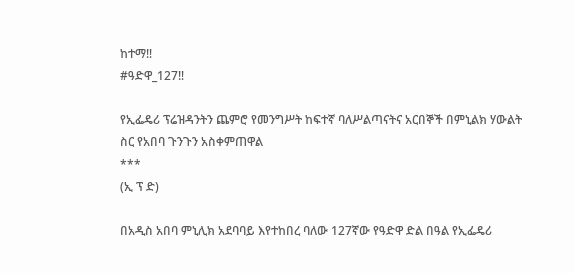ከተማ‼
#ዓድዋ_127‼

የኢፌዴሪ ፕሬዝዳንትን ጨምሮ የመንግሥት ከፍተኛ ባለሥልጣናትና አርበኞች በምኒልክ ሃውልት ስር የአበባ ጉንጉን አስቀምጠዋል
***
(ኢ ፕ ድ)

በአዲስ አበባ ምኒሊክ አደባባይ እየተከበረ ባለው 127ኛው የዓድዋ ድል በዓል የኢፌዴሪ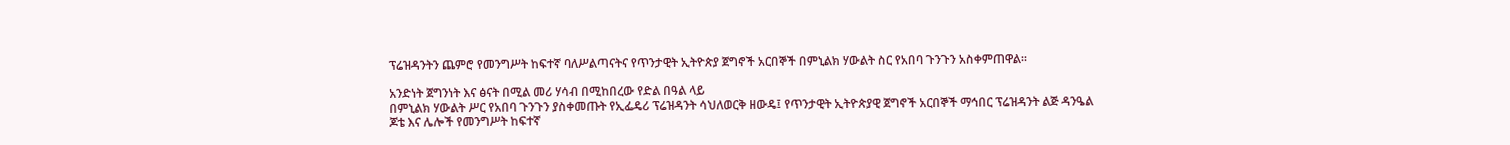ፕሬዝዳንትን ጨምሮ የመንግሥት ከፍተኛ ባለሥልጣናትና የጥንታዊት ኢትዮጵያ ጀግኖች አርበኞች በምኒልክ ሃውልት ስር የአበባ ጉንጉን አስቀምጠዋል።

አንድነት ጀግንነት እና ፅናት በሚል መሪ ሃሳብ በሚከበረው የድል በዓል ላይ
በምኒልክ ሃውልት ሥር የአበባ ጉንጉን ያስቀመጡት የኢፌዴሪ ፕሬዝዳንት ሳህለወርቅ ዘውዴ፤ የጥንታዊት ኢትዮጵያዊ ጀግኖች አርበኞች ማኅበር ፕሬዝዳንት ልጅ ዳንዔል ጆቴ እና ሌሎች የመንግሥት ከፍተኛ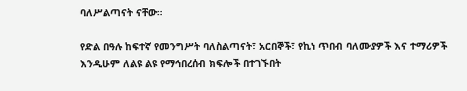ባለሥልጣናት ናቸው።

የድል በዓሉ ከፍተኛ የመንግሥት ባለስልጣናት፣ አርበኞች፣ የኪነ ጥበብ ባለሙያዎች እና ተማሪዎች እንዲሁም ለልዩ ልዩ የማኅበረሰብ ክፍሎች በተገኙበት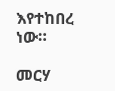እየተከበረ ነው።

መርሃ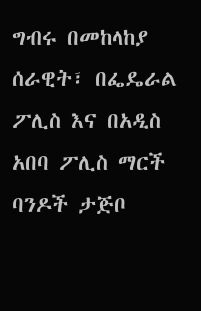ግብሩ በመከላከያ ሰራዊት፣ በፌዴራል ፖሊስ እና በአዲስ አበባ ፖሊስ ማርች ባንዶች ታጅቦ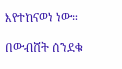እየተከናወነ ነው።

በውብሸት ሰንደቁ